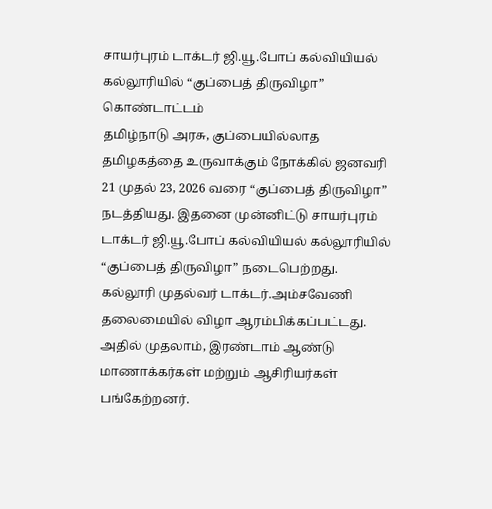சாயர்புரம் டாக்டர் ஜி.யூ.போப் கல்வியியல் கல்லூரியில் “குப்பைத் திருவிழா” கொண்டாட்டம்
தமிழ்நாடு அரசு, குப்பையில்லாத தமிழகத்தை உருவாக்கும் நோக்கில் ஜனவரி 21 முதல் 23, 2026 வரை “குப்பைத் திருவிழா” நடத்தியது. இதனை முன்னிட்டு சாயர்புரம் டாக்டர் ஜி.யூ.போப் கல்வியியல் கல்லூரியில் “குப்பைத் திருவிழா” நடைபெற்றது.
கல்லூரி முதல்வர் டாக்டர்.அம்சவேணி தலைமையில் விழா ஆரம்பிக்கப்பட்டது. அதில் முதலாம், இரண்டாம் ஆண்டு மாணாக்கர்கள் மற்றும் ஆசிரியர்கள் பங்கேற்றனர்.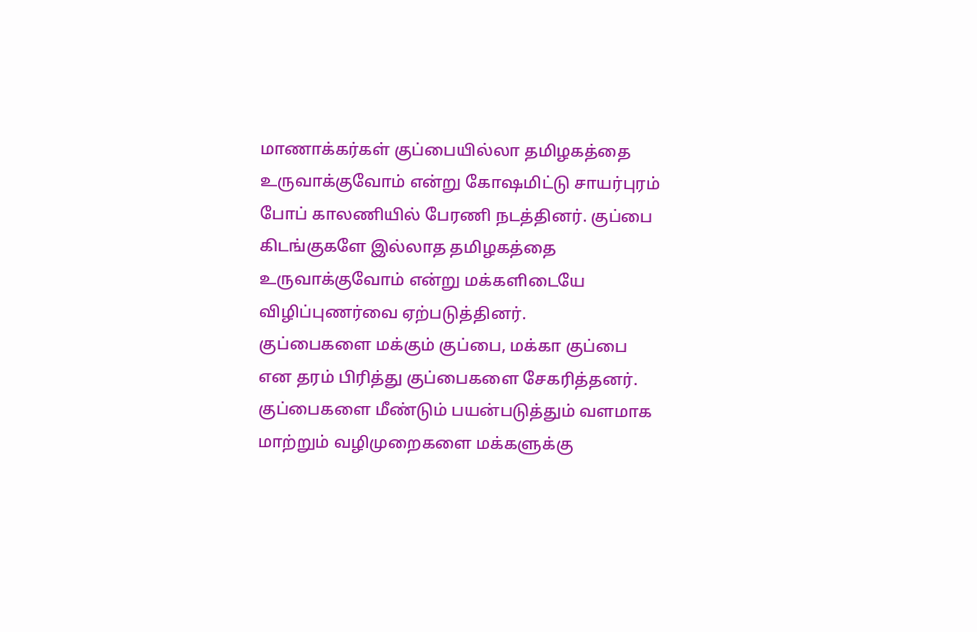மாணாக்கர்கள் குப்பையில்லா தமிழகத்தை உருவாக்குவோம் என்று கோஷமிட்டு சாயர்புரம் போப் காலணியில் பேரணி நடத்தினர். குப்பை கிடங்குகளே இல்லாத தமிழகத்தை உருவாக்குவோம் என்று மக்களிடையே விழிப்புணர்வை ஏற்படுத்தினர்.
குப்பைகளை மக்கும் குப்பை, மக்கா குப்பை என தரம் பிரித்து குப்பைகளை சேகரித்தனர். குப்பைகளை மீண்டும் பயன்படுத்தும் வளமாக மாற்றும் வழிமுறைகளை மக்களுக்கு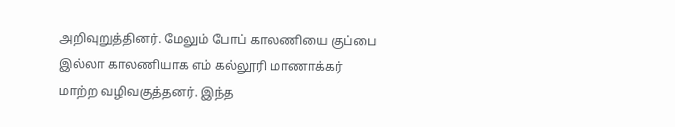அறிவுறுத்தினர். மேலும் போப் காலணியை குப்பை இல்லா காலணியாக எம் கல்லூரி மாணாக்கர் மாற்ற வழிவகுத்தனர். இந்த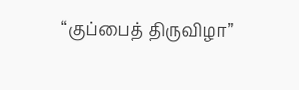“குப்பைத் திருவிழா”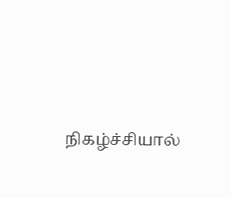நிகழ்ச்சியால்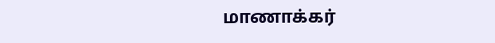மாணாக்கர்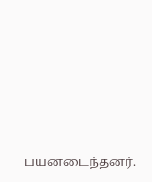பயனடைந்தனர்.